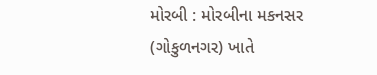મોરબી : મોરબીના મકનસર (ગોકુળનગર) ખાતે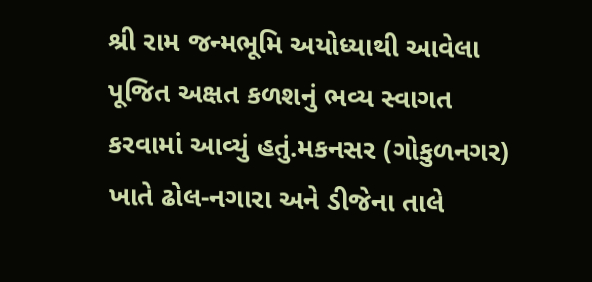શ્રી રામ જન્મભૂમિ અયોધ્યાથી આવેલા પૂજિત અક્ષત કળશનું ભવ્ય સ્વાગત કરવામાં આવ્યું હતું.મકનસર (ગોકુળનગર) ખાતે ઢોલ-નગારા અને ડીજેના તાલે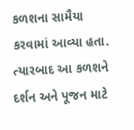કળશના સામૈયા કરવામાં આવ્યા હતા. ત્યારબાદ આ કળશને દર્શન અને પૂજન માટે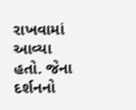રાખવામાં આવ્યા હતો. જેના દર્શનનો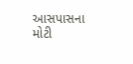આસપાસના મોટી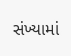સંખ્યામાં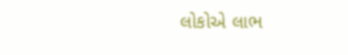લોકોએ લાભ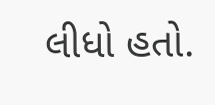લીધો હતો.